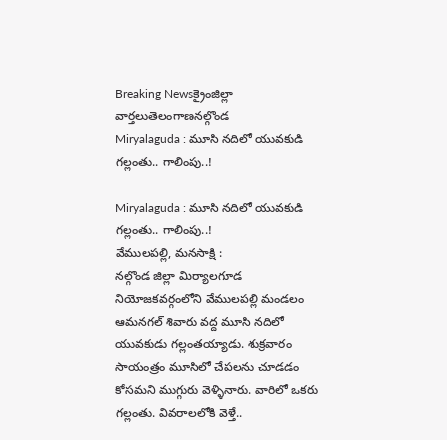Breaking Newsక్రైంజిల్లా వార్తలుతెలంగాణనల్గొండ
Miryalaguda : మూసి నదిలో యువకుడి గల్లంతు.. గాలింపు..!

Miryalaguda : మూసి నదిలో యువకుడి గల్లంతు.. గాలింపు..!
వేములపల్లి, మనసాక్షి :
నల్గొండ జిల్లా మిర్యాలగూడ నియోజకవర్గంలోని వేములపల్లి మండలం ఆమనగల్ శివారు వద్ద మూసి నదిలో యువకుడు గల్లంతయ్యాడు. శుక్రవారం సాయంత్రం మూసిలో చేపలను చూడడం కోసమని ముగ్గురు వెళ్ళినారు. వారిలో ఒకరు గల్లంతు. వివరాలలోకి వెళ్తే..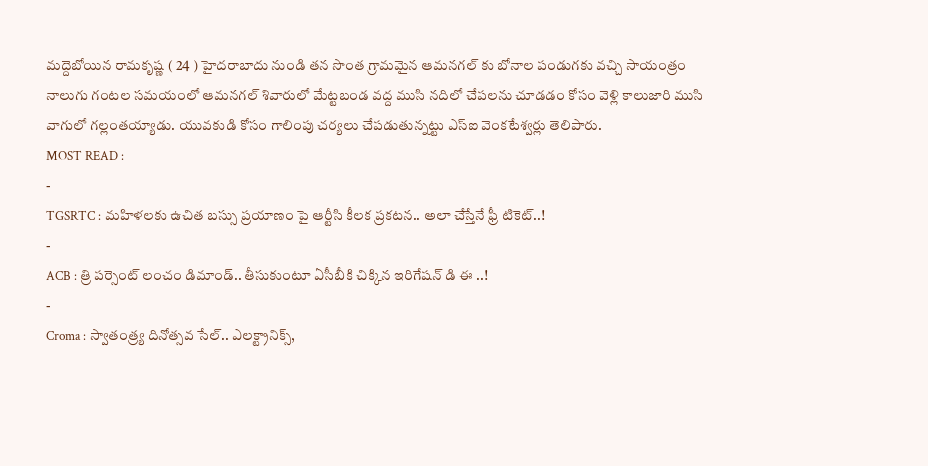మద్దెబోయిన రామకృష్ణ ( 24 ) హైదరాబాదు నుండి తన సొంత గ్రామమైన ఆమనగల్ కు బోనాల పండుగకు వచ్చి సాయంత్రం నాలుగు గంటల సమయంలో ఆమనగల్ శివారులో మేట్టబండ వద్ద ముసి నదిలో చేపలను చూడడం కోసం వెళ్లి కాలుజారి ముసి వాగులో గల్లంతయ్యాడు. యువకుడి కోసం గాలింపు చర్యలు చేపడుతున్నట్టు ఎస్ఐ వెంకటేశ్వర్లు తెలిపారు.
MOST READ :
-
TGSRTC : మహిళలకు ఉచిత బస్సు ప్రయాణం పై ఆర్టీసి కీలక ప్రకటన.. అలా చేస్తేనే ఫ్రీ టికెట్..!
-
ACB : త్రి పర్సెంట్ లంచం డిమాండ్.. తీసుకుంటూ ఏసీబీకి చిక్కిన ఇరిగేషన్ డి ఈ ..!
-
Croma : స్వాతంత్ర్య దినోత్సవ సేల్.. ఎలక్ట్రానిక్స్,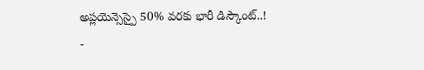అప్లయెన్సెస్పై 50% వరకు భారీ డిస్కౌంట్..!
-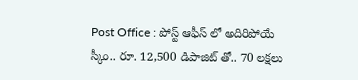Post Office : పోస్ట్ ఆఫీస్ లో అదిరిపోయే స్కీం.. రూ. 12,500 డిపాజిట్ తో.. 70 లక్షలు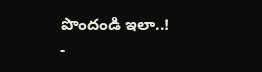పొందండి ఇలా..!
-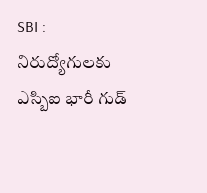SBI : నిరుద్యోగులకు ఎస్బిఐ భారీ గుడ్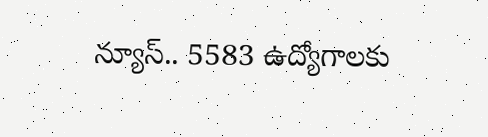న్యూస్.. 5583 ఉద్యోగాలకు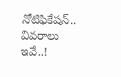నోటిఫికేషన్.. వివరాలు ఇవే..!